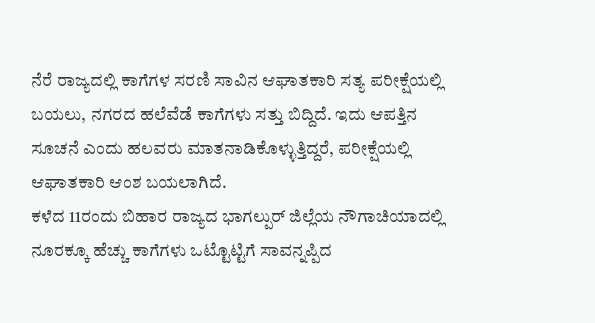ನೆರೆ ರಾಜ್ಯದಲ್ಲಿ ಕಾಗೆಗಳ ಸರಣಿ ಸಾವಿನ ಆಘಾತಕಾರಿ ಸತ್ಯ ಪರೀಕ್ಷೆಯಲ್ಲಿ ಬಯಲು, ನಗರದ ಹಲೆವೆಡೆ ಕಾಗೆಗಳು ಸತ್ತು ಬಿದ್ದಿದೆ. ಇದು ಆಪತ್ತಿನ ಸೂಚನೆ ಎಂದು ಹಲವರು ಮಾತನಾಡಿಕೊಳ್ಳುತ್ತಿದ್ದರೆ, ಪರೀಕ್ಷೆಯಲ್ಲಿ ಆಘಾತಕಾರಿ ಆಂಶ ಬಯಲಾಗಿದೆ.
ಕಳೆದ 11ರಂದು ಬಿಹಾರ ರಾಜ್ಯದ ಭಾಗಲ್ಪುರ್ ಜಿಲ್ಲೆಯ ನೌಗಾಚಿಯಾದಲ್ಲಿ ನೂರಕ್ಕೂ ಹೆಚ್ಚು ಕಾಗೆಗಳು ಒಟ್ಟೊಟ್ಟಿಗೆ ಸಾವನ್ನಪ್ಪಿದ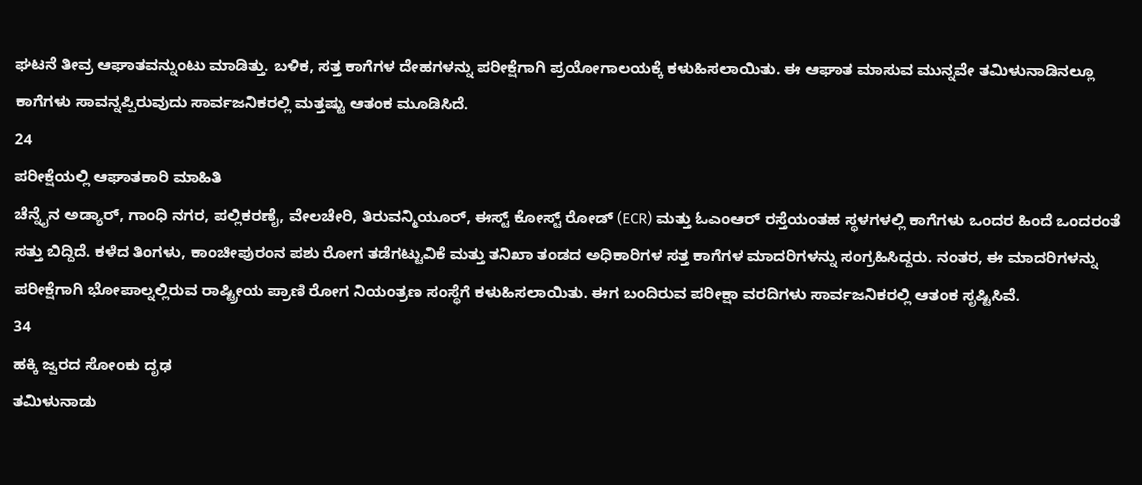ಘಟನೆ ತೀವ್ರ ಆಘಾತವನ್ನುಂಟು ಮಾಡಿತ್ತು. ಬಳಿಕ, ಸತ್ತ ಕಾಗೆಗಳ ದೇಹಗಳನ್ನು ಪರೀಕ್ಷೆಗಾಗಿ ಪ್ರಯೋಗಾಲಯಕ್ಕೆ ಕಳುಹಿಸಲಾಯಿತು. ಈ ಆಘಾತ ಮಾಸುವ ಮುನ್ನವೇ ತಮಿಳುನಾಡಿನಲ್ಲೂ ಕಾಗೆಗಳು ಸಾವನ್ನಪ್ಪಿರುವುದು ಸಾರ್ವಜನಿಕರಲ್ಲಿ ಮತ್ತಷ್ಟು ಆತಂಕ ಮೂಡಿಸಿದೆ.
24
ಪರೀಕ್ಷೆಯಲ್ಲಿ ಆಘಾತಕಾರಿ ಮಾಹಿತಿ
ಚೆನ್ನೈನ ಅಡ್ಯಾರ್, ಗಾಂಧಿ ನಗರ, ಪಲ್ಲಿಕರಣೈ, ವೇಲಚೇರಿ, ತಿರುವನ್ಮಿಯೂರ್, ಈಸ್ಟ್ ಕೋಸ್ಟ್ ರೋಡ್ (ECR) ಮತ್ತು ಓಎಂಆರ್ ರಸ್ತೆಯಂತಹ ಸ್ಥಳಗಳಲ್ಲಿ ಕಾಗೆಗಳು ಒಂದರ ಹಿಂದೆ ಒಂದರಂತೆ ಸತ್ತು ಬಿದ್ದಿದೆ. ಕಳೆದ ತಿಂಗಳು, ಕಾಂಚೀಪುರಂನ ಪಶು ರೋಗ ತಡೆಗಟ್ಟುವಿಕೆ ಮತ್ತು ತನಿಖಾ ತಂಡದ ಅಧಿಕಾರಿಗಳ ಸತ್ತ ಕಾಗೆಗಳ ಮಾದರಿಗಳನ್ನು ಸಂಗ್ರಹಿಸಿದ್ದರು. ನಂತರ, ಈ ಮಾದರಿಗಳನ್ನು ಪರೀಕ್ಷೆಗಾಗಿ ಭೋಪಾಲ್ನಲ್ಲಿರುವ ರಾಷ್ಟ್ರೀಯ ಪ್ರಾಣಿ ರೋಗ ನಿಯಂತ್ರಣ ಸಂಸ್ಥೆಗೆ ಕಳುಹಿಸಲಾಯಿತು. ಈಗ ಬಂದಿರುವ ಪರೀಕ್ಷಾ ವರದಿಗಳು ಸಾರ್ವಜನಿಕರಲ್ಲಿ ಆತಂಕ ಸೃಷ್ಟಿಸಿವೆ.
34
ಹಕ್ಕಿ ಜ್ವರದ ಸೋಂಕು ದೃಢ
ತಮಿಳುನಾಡು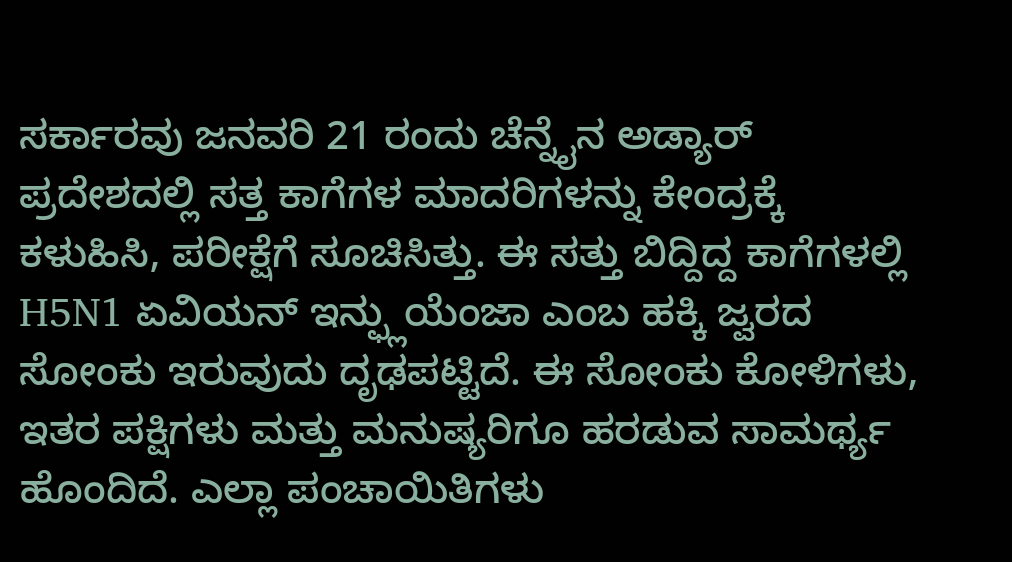ಸರ್ಕಾರವು ಜನವರಿ 21 ರಂದು ಚೆನ್ನೈನ ಅಡ್ಯಾರ್ ಪ್ರದೇಶದಲ್ಲಿ ಸತ್ತ ಕಾಗೆಗಳ ಮಾದರಿಗಳನ್ನು ಕೇಂದ್ರಕ್ಕೆ ಕಳುಹಿಸಿ, ಪರೀಕ್ಷೆಗೆ ಸೂಚಿಸಿತ್ತು. ಈ ಸತ್ತು ಬಿದ್ದಿದ್ದ ಕಾಗೆಗಳಲ್ಲಿ H5N1 ಏವಿಯನ್ ಇನ್ಫ್ಲುಯೆಂಜಾ ಎಂಬ ಹಕ್ಕಿ ಜ್ವರದ ಸೋಂಕು ಇರುವುದು ದೃಢಪಟ್ಟಿದೆ. ಈ ಸೋಂಕು ಕೋಳಿಗಳು, ಇತರ ಪಕ್ಷಿಗಳು ಮತ್ತು ಮನುಷ್ಯರಿಗೂ ಹರಡುವ ಸಾಮರ್ಥ್ಯ ಹೊಂದಿದೆ. ಎಲ್ಲಾ ಪಂಚಾಯಿತಿಗಳು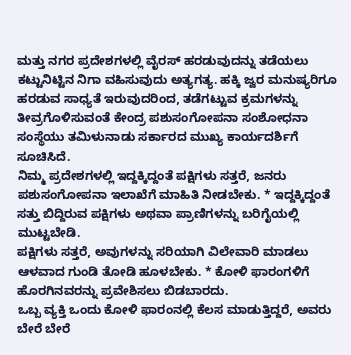ಮತ್ತು ನಗರ ಪ್ರದೇಶಗಳಲ್ಲಿ ವೈರಸ್ ಹರಡುವುದನ್ನು ತಡೆಯಲು ಕಟ್ಟುನಿಟ್ಟಿನ ನಿಗಾ ವಹಿಸುವುದು ಅತ್ಯಗತ್ಯ. ಹಕ್ಕಿ ಜ್ವರ ಮನುಷ್ಯರಿಗೂ ಹರಡುವ ಸಾಧ್ಯತೆ ಇರುವುದರಿಂದ, ತಡೆಗಟ್ಟುವ ಕ್ರಮಗಳನ್ನು ತೀವ್ರಗೊಳಿಸುವಂತೆ ಕೇಂದ್ರ ಪಶುಸಂಗೋಪನಾ ಸಂಶೋಧನಾ ಸಂಸ್ಥೆಯು ತಮಿಳುನಾಡು ಸರ್ಕಾರದ ಮುಖ್ಯ ಕಾರ್ಯದರ್ಶಿಗೆ ಸೂಚಿಸಿದೆ.
ನಿಮ್ಮ ಪ್ರದೇಶಗಳಲ್ಲಿ ಇದ್ದಕ್ಕಿದ್ದಂತೆ ಪಕ್ಷಿಗಳು ಸತ್ತರೆ, ಜನರು ಪಶುಸಂಗೋಪನಾ ಇಲಾಖೆಗೆ ಮಾಹಿತಿ ನೀಡಬೇಕು. * ಇದ್ದಕ್ಕಿದ್ದಂತೆ ಸತ್ತು ಬಿದ್ದಿರುವ ಪಕ್ಷಿಗಳು ಅಥವಾ ಪ್ರಾಣಿಗಳನ್ನು ಬರಿಗೈಯಲ್ಲಿ ಮುಟ್ಟಬೇಡಿ.
ಪಕ್ಷಿಗಳು ಸತ್ತರೆ, ಅವುಗಳನ್ನು ಸರಿಯಾಗಿ ವಿಲೇವಾರಿ ಮಾಡಲು ಆಳವಾದ ಗುಂಡಿ ತೋಡಿ ಹೂಳಬೇಕು. * ಕೋಳಿ ಫಾರಂಗಳಿಗೆ ಹೊರಗಿನವರನ್ನು ಪ್ರವೇಶಿಸಲು ಬಿಡಬಾರದು.
ಒಬ್ಬ ವ್ಯಕ್ತಿ ಒಂದು ಕೋಳಿ ಫಾರಂನಲ್ಲಿ ಕೆಲಸ ಮಾಡುತ್ತಿದ್ದರೆ, ಅವರು ಬೇರೆ ಬೇರೆ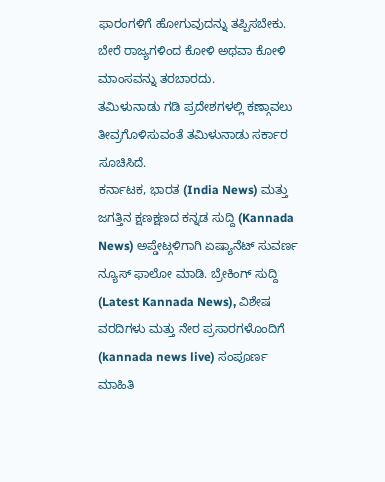ಫಾರಂಗಳಿಗೆ ಹೋಗುವುದನ್ನು ತಪ್ಪಿಸಬೇಕು.
ಬೇರೆ ರಾಜ್ಯಗಳಿಂದ ಕೋಳಿ ಅಥವಾ ಕೋಳಿ ಮಾಂಸವನ್ನು ತರಬಾರದು.
ತಮಿಳುನಾಡು ಗಡಿ ಪ್ರದೇಶಗಳಲ್ಲಿ ಕಣ್ಗಾವಲು ತೀವ್ರಗೊಳಿಸುವಂತೆ ತಮಿಳುನಾಡು ಸರ್ಕಾರ ಸೂಚಿಸಿದೆ.
ಕರ್ನಾಟಕ, ಭಾರತ (India News) ಮತ್ತು ಜಗತ್ತಿನ ಕ್ಷಣಕ್ಷಣದ ಕನ್ನಡ ಸುದ್ದಿ (Kannada News) ಅಪ್ಡೇಟ್ಗಳಿಗಾಗಿ ಏಷ್ಯಾನೆಟ್ ಸುವರ್ಣ ನ್ಯೂಸ್ ಫಾಲೋ ಮಾಡಿ. ಬ್ರೇಕಿಂಗ್ ಸುದ್ದಿ (Latest Kannada News), ವಿಶೇಷ ವರದಿಗಳು ಮತ್ತು ನೇರ ಪ್ರಸಾರಗಳೊಂದಿಗೆ (kannada news live) ಸಂಪೂರ್ಣ ಮಾಹಿತಿ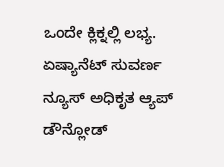ಒಂದೇ ಕ್ಲಿಕ್ನಲ್ಲಿ ಲಭ್ಯ. ಏಷ್ಯಾನೆಟ್ ಸುವರ್ಣ ನ್ಯೂಸ್ ಅಧಿಕೃತ ಆ್ಯಪ್ ಡೌನ್ಲೋಡ್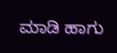ಮಾಡಿ ಹಾಗು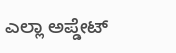ಎಲ್ಲಾ ಅಪ್ಡೇಟ್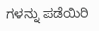ಗಳನ್ನು ಪಡೆಯಿರಿ